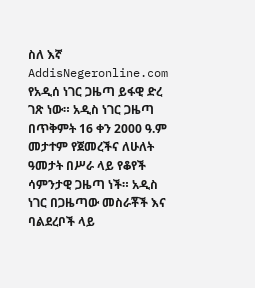ስለ እኛ
AddisNegeronline.com የአዲሰ ነገር ጋዜጣ ይፋዊ ድረ ገጽ ነው። አዲስ ነገር ጋዜጣ በጥቅምት 16 ቀን 2000 ዓ.ም መታተም የጀመረችና ለሁለት ዓመታት በሥራ ላይ የቆየች ሳምንታዊ ጋዜጣ ነች። አዲስ ነገር በጋዜጣው መስራቾች እና ባልደረቦች ላይ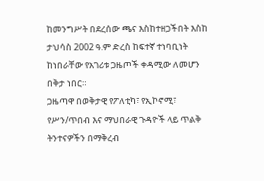ከመንግሥት በደረሰው ጫና እስከተዘጋችበት እስከ ታህሳስ 2002 ዓ.ም ድረስ ከፍተኛ ተነባቢነት ከነበራቸው የአገሪቱ ጋዜጦች ቀዳሚው ለመሆን በቅታ ነበር።
ጋዜጣዋ በወቅታዊ የፖለቲካ፣ የኢኮኖሚ፣ የሥን/ጥበብ እና ማህበራዊ ጉዳዮች ላይ ጥልቅ ትንተናዎችን በማቅረብ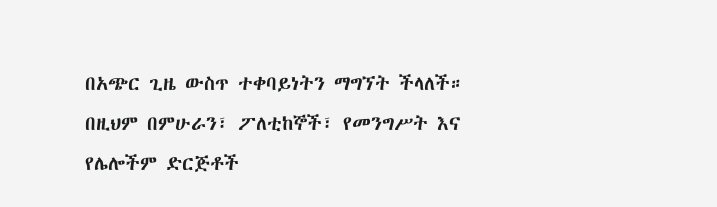በአጭር ጊዜ ውስጥ ተቀባይነትን ማግኘት ችላለች። በዚህም በምሁራን፣ ፖለቲከኞች፣ የመንግሥት እና የሌሎችም ድርጅቶች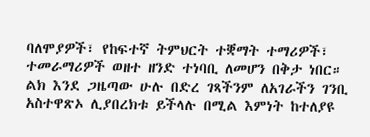ባለሞያዎች፣ የከፍተኛ ትምህርት ተቛማት ተማሪዎች፣ ተመራማሪዎች ወዘተ ዘንድ ተነባቢ ለመሆን በቅታ ነበር።
ልክ እንደ ጋዜጣው ሁሉ በድረ ገጻችንም ለአገራችን ገንቢ አስተዋጽኦ ሊያበረክቱ ይችላሉ በሚል እምነት ከተለያዩ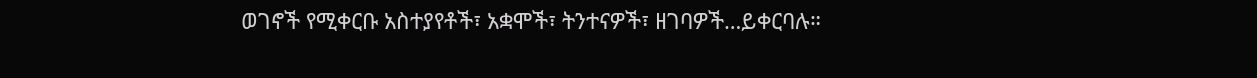ወገኖች የሚቀርቡ አስተያየቶች፣ አቋሞች፣ ትንተናዎች፣ ዘገባዎች…ይቀርባሉ።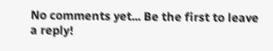No comments yet... Be the first to leave a reply!